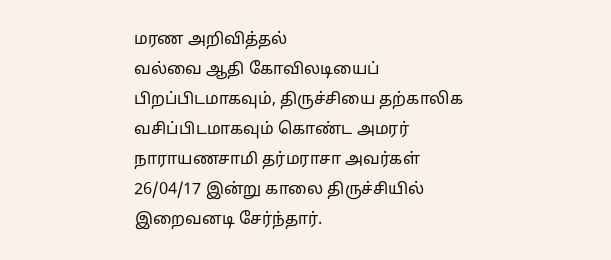மரண அறிவித்தல்
வல்வை ஆதி கோவிலடியைப் பிறப்பிடமாகவும், திருச்சியை தற்காலிக வசிப்பிடமாகவும் கொண்ட அமரர் நாராயணசாமி தர்மராசா அவர்கள் 26/04/17 இன்று காலை திருச்சியில் இறைவனடி சேர்ந்தார்.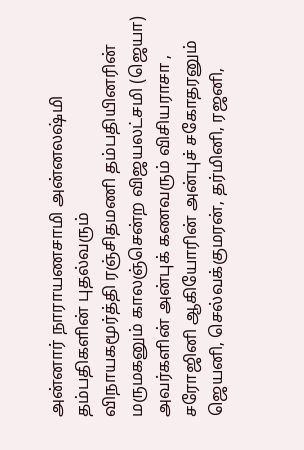அன்னார் நாராயணசாமி அன்னலஷ்மி தம்பதிகளின் புதல்வரும்
விநாயகமூர்த்தி ரஞ்சிதமணி தம்பதியினரின் மருமகனும் காலஞ்சென்ற விஜயலட்சமி (ஜெயா) அவர்களின் அன்புக் கணவரும் விசியராசா , சரோஜினி ஆகியோரின் அன்புச் சகோதரனும் ஜெயனி, செல்வக்குமரன், தர்மினி, ரஜனி,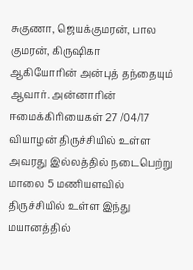சுகுணா, ஜெயக்குமரன், பால குமரன், கிருஷிகா
ஆகியோரின் அன்புத் தந்தையும் ஆவார். அன்னாரின் ஈமைக்கிரியைகள் 27 /04/17 வியாழன் திருச்சியில் உள்ள அவரது இல்லத்தில் நடைபெற்று மாலை 5 மணியளவில் திருச்சியில் உள்ள இந்து மயானத்தில்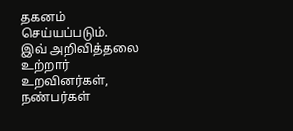தகனம் செய்யப்படும்.
இவ் அறிவித்தலை உற்றார் உறவினர்கள், நண்பர்கள்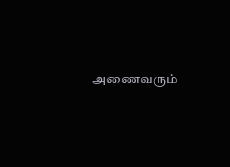அணைவரும்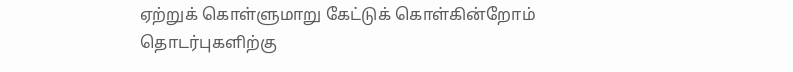ஏற்றுக் கொள்ளுமாறு கேட்டுக் கொள்கின்றோம்
தொடர்புகளிற்கு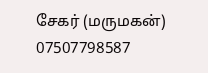சேகர் (மருமகன்)
07507798587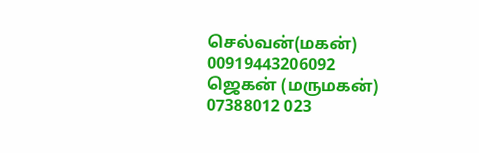செல்வன்(மகன்)
00919443206092
ஜெகன் (மருமகன்)
07388012 023